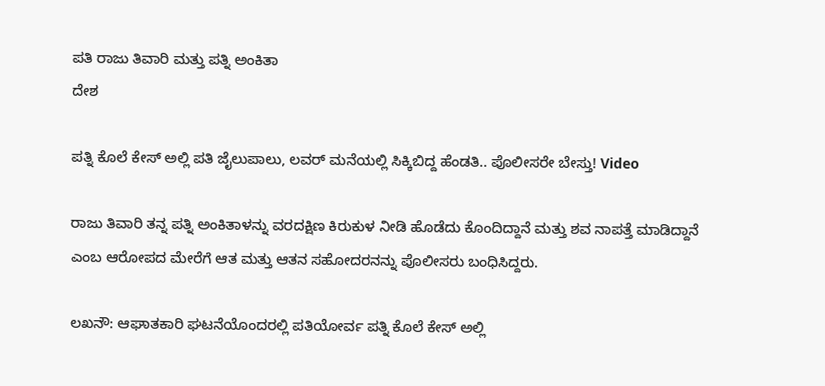ಪತಿ ರಾಜು ತಿವಾರಿ ಮತ್ತು ಪತ್ನಿ ಅಂಕಿತಾ
ದೇಶ

ಪತ್ನಿ ಕೊಲೆ ಕೇಸ್ ಅಲ್ಲಿ ಪತಿ ಜೈಲುಪಾಲು, ಲವರ್ ಮನೆಯಲ್ಲಿ ಸಿಕ್ಕಿಬಿದ್ದ ಹೆಂಡತಿ.. ಪೊಲೀಸರೇ ಬೇಸ್ತು! Video

ರಾಜು ತಿವಾರಿ ತನ್ನ ಪತ್ನಿ ಅಂಕಿತಾಳನ್ನು ವರದಕ್ಷಿಣ ಕಿರುಕುಳ ನೀಡಿ ಹೊಡೆದು ಕೊಂದಿದ್ದಾನೆ ಮತ್ತು ಶವ ನಾಪತ್ತೆ ಮಾಡಿದ್ದಾನೆ ಎಂಬ ಆರೋಪದ ಮೇರೆಗೆ ಆತ ಮತ್ತು ಆತನ ಸಹೋದರನನ್ನು ಪೊಲೀಸರು ಬಂಧಿಸಿದ್ದರು.

ಲಖನೌ: ಆಘಾತಕಾರಿ ಘಟನೆಯೊಂದರಲ್ಲಿ ಪತಿಯೋರ್ವ ಪತ್ನಿ ಕೊಲೆ ಕೇಸ್ ಅಲ್ಲಿ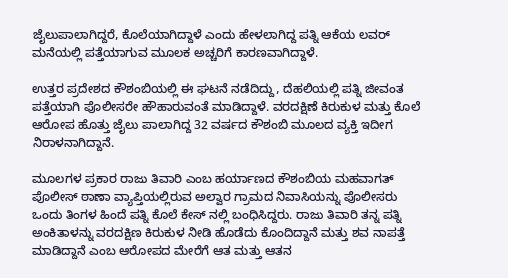ಜೈಲುಪಾಲಾಗಿದ್ದರೆ, ಕೊಲೆಯಾಗಿದ್ದಾಳೆ ಎಂದು ಹೇಳಲಾಗಿದ್ದ ಪತ್ನಿ ಆಕೆಯ ಲವರ್ ಮನೆಯಲ್ಲಿ ಪತ್ತೆಯಾಗುವ ಮೂಲಕ ಅಚ್ಚರಿಗೆ ಕಾರಣವಾಗಿದ್ದಾಳೆ.

ಉತ್ತರ ಪ್ರದೇಶದ ಕೌಶಂಬಿಯಲ್ಲಿ ಈ ಘಟನೆ ನಡೆದಿದ್ದು, ದೆಹಲಿಯಲ್ಲಿ ಪತ್ನಿ ಜೀವಂತ ಪತ್ತೆಯಾಗಿ ಪೊಲೀಸರೇ ಹೌಹಾರುವಂತೆ ಮಾಡಿದ್ದಾಳೆ. ವರದಕ್ಷಿಣೆ ಕಿರುಕುಳ ಮತ್ತು ಕೊಲೆ ಆರೋಪ ಹೊತ್ತು ಜೈಲು ಪಾಲಾಗಿದ್ದ 32 ವರ್ಷದ ಕೌಶಂಬಿ ಮೂಲದ ವ್ಯಕ್ತಿ ಇದೀಗ ನಿರಾಳನಾಗಿದ್ದಾನೆ.

ಮೂಲಗಳ ಪ್ರಕಾರ ರಾಜು ತಿವಾರಿ ಎಂಬ ಹರ್ಯಾಣದ ಕೌಶಂಬಿಯ ಮಹವಾಗತ್ ಪೊಲೀಸ್ ಠಾಣಾ ವ್ಯಾಪ್ತಿಯಲ್ಲಿರುವ ಅಲ್ವಾರ ಗ್ರಾಮದ ನಿವಾಸಿಯನ್ನು ಪೊಲೀಸರು ಒಂದು ತಿಂಗಳ ಹಿಂದೆ ಪತ್ನಿ ಕೊಲೆ ಕೇಸ್ ನಲ್ಲಿ ಬಂಧಿಸಿದ್ದರು. ರಾಜು ತಿವಾರಿ ತನ್ನ ಪತ್ನಿ ಅಂಕಿತಾಳನ್ನು ವರದಕ್ಷಿಣ ಕಿರುಕುಳ ನೀಡಿ ಹೊಡೆದು ಕೊಂದಿದ್ದಾನೆ ಮತ್ತು ಶವ ನಾಪತ್ತೆ ಮಾಡಿದ್ದಾನೆ ಎಂಬ ಆರೋಪದ ಮೇರೆಗೆ ಆತ ಮತ್ತು ಆತನ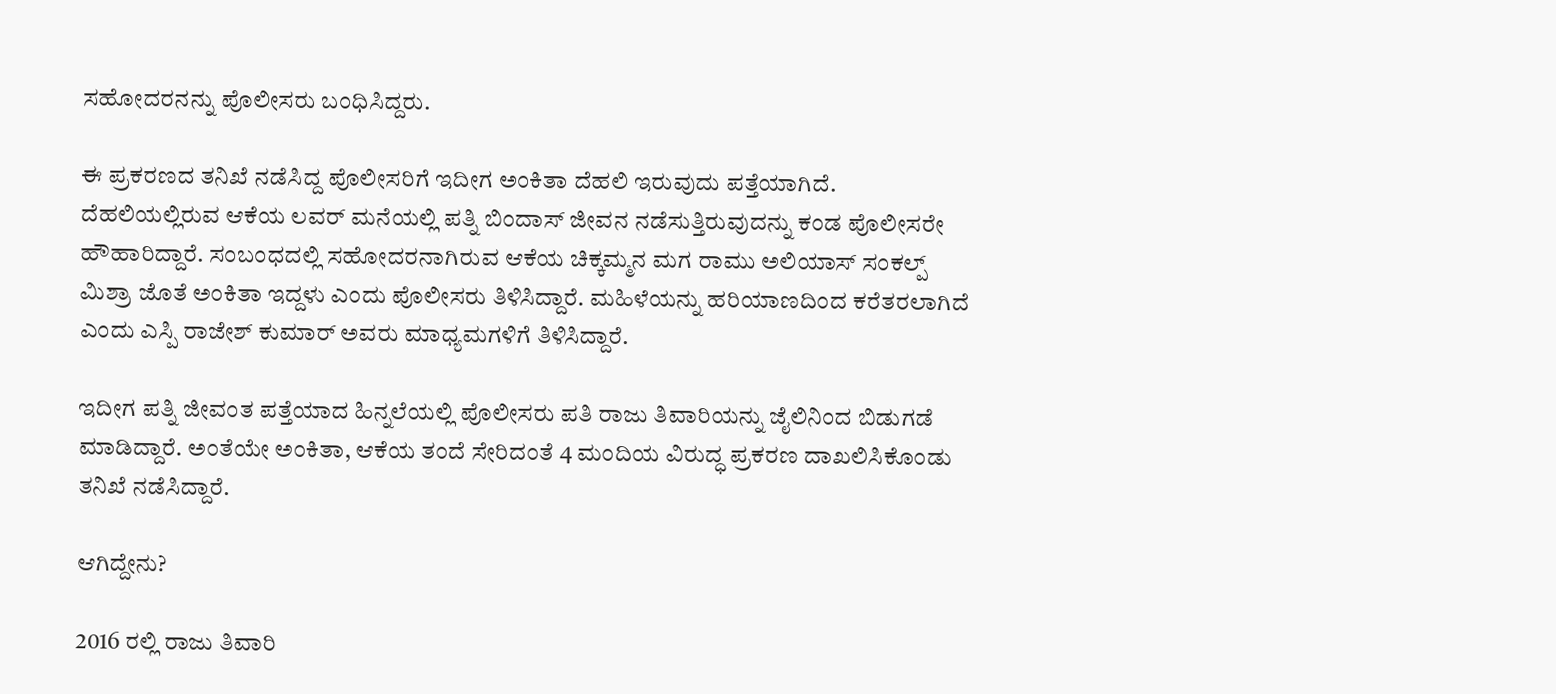ಸಹೋದರನನ್ನು ಪೊಲೀಸರು ಬಂಧಿಸಿದ್ದರು.

ಈ ಪ್ರಕರಣದ ತನಿಖೆ ನಡೆಸಿದ್ದ ಪೊಲೀಸರಿಗೆ ಇದೀಗ ಅಂಕಿತಾ ದೆಹಲಿ ಇರುವುದು ಪತ್ತೆಯಾಗಿದೆ. ದೆಹಲಿಯಲ್ಲಿರುವ ಆಕೆಯ ಲವರ್ ಮನೆಯಲ್ಲಿ ಪತ್ನಿ ಬಿಂದಾಸ್ ಜೀವನ ನಡೆಸುತ್ತಿರುವುದನ್ನು ಕಂಡ ಪೊಲೀಸರೇ ಹೌಹಾರಿದ್ದಾರೆ. ಸಂಬಂಧದಲ್ಲಿ ಸಹೋದರನಾಗಿರುವ ಆಕೆಯ ಚಿಕ್ಕಮ್ಮನ ಮಗ ರಾಮು ಅಲಿಯಾಸ್ ಸಂಕಲ್ಪ್ ಮಿಶ್ರಾ ಜೊತೆ ಅಂಕಿತಾ ಇದ್ದಳು ಎಂದು ಪೊಲೀಸರು ತಿಳಿಸಿದ್ದಾರೆ. ಮಹಿಳೆಯನ್ನು ಹರಿಯಾಣದಿಂದ ಕರೆತರಲಾಗಿದೆ ಎಂದು ಎಸ್ಪಿ ರಾಜೇಶ್ ಕುಮಾರ್ ಅವರು ಮಾಧ್ಯಮಗಳಿಗೆ ತಿಳಿಸಿದ್ದಾರೆ.

ಇದೀಗ ಪತ್ನಿ ಜೀವಂತ ಪತ್ತೆಯಾದ ಹಿನ್ನಲೆಯಲ್ಲಿ ಪೊಲೀಸರು ಪತಿ ರಾಜು ತಿವಾರಿಯನ್ನು ಜೈಲಿನಿಂದ ಬಿಡುಗಡೆ ಮಾಡಿದ್ದಾರೆ. ಅಂತೆಯೇ ಅಂಕಿತಾ, ಆಕೆಯ ತಂದೆ ಸೇರಿದಂತೆ 4 ಮಂದಿಯ ವಿರುದ್ಧ ಪ್ರಕರಣ ದಾಖಲಿಸಿಕೊಂಡು ತನಿಖೆ ನಡೆಸಿದ್ದಾರೆ.

ಆಗಿದ್ದೇನು?

2016 ರಲ್ಲಿ ರಾಜು ತಿವಾರಿ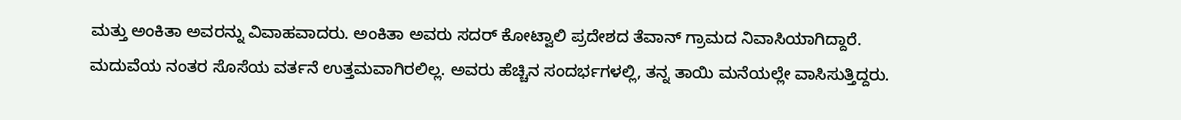ಮತ್ತು ಅಂಕಿತಾ ಅವರನ್ನು ವಿವಾಹವಾದರು. ಅಂಕಿತಾ ಅವರು ಸದರ್ ಕೋಟ್ವಾಲಿ ಪ್ರದೇಶದ ತೆವಾನ್ ಗ್ರಾಮದ ನಿವಾಸಿಯಾಗಿದ್ದಾರೆ. ಮದುವೆಯ ನಂತರ ಸೊಸೆಯ ವರ್ತನೆ ಉತ್ತಮವಾಗಿರಲಿಲ್ಲ. ಅವರು ಹೆಚ್ಚಿನ ಸಂದರ್ಭಗಳಲ್ಲಿ, ತನ್ನ ತಾಯಿ ಮನೆಯಲ್ಲೇ ವಾಸಿಸುತ್ತಿದ್ದರು.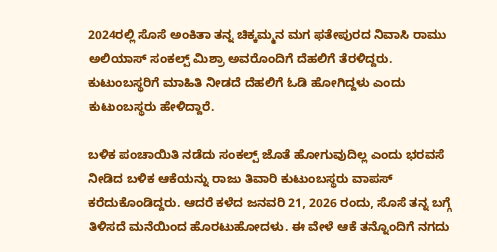2024ರಲ್ಲಿ ಸೊಸೆ ಅಂಕಿತಾ ತನ್ನ ಚಿಕ್ಕಮ್ಮನ ಮಗ ಫತೇಪುರದ ನಿವಾಸಿ ರಾಮು ಅಲಿಯಾಸ್ ಸಂಕಲ್ಪ್ ಮಿಶ್ರಾ ಅವರೊಂದಿಗೆ ದೆಹಲಿಗೆ ತೆರಳಿದ್ದರು. ಕುಟುಂಬಸ್ಥರಿಗೆ ಮಾಹಿತಿ ನೀಡದೆ ದೆಹಲಿಗೆ ಓಡಿ ಹೋಗಿದ್ದಳು ಎಂದು ಕುಟುಂಬಸ್ಥರು ಹೇಳಿದ್ದಾರೆ.

ಬಳಿಕ ಪಂಚಾಯಿತಿ ನಡೆದು ಸಂಕಲ್ಪ್ ಜೊತೆ ಹೋಗುವುದಿಲ್ಲ ಎಂದು ಭರವಸೆ ನೀಡಿದ ಬಳಿಕ ಆಕೆಯನ್ನು ರಾಜು ತಿವಾರಿ ಕುಟುಂಬಸ್ಥರು ವಾಪಸ್ ಕರೆದುಕೊಂಡಿದ್ದರು. ಆದರೆ ಕಳೆದ ಜನವರಿ 21, 2026 ರಂದು, ಸೊಸೆ ತನ್ನ ಬಗ್ಗೆ ತಿಳಿಸದೆ ಮನೆಯಿಂದ ಹೊರಟುಹೋದಳು. ಈ ವೇಳೆ ಆಕೆ ತನ್ನೊಂದಿಗೆ ನಗದು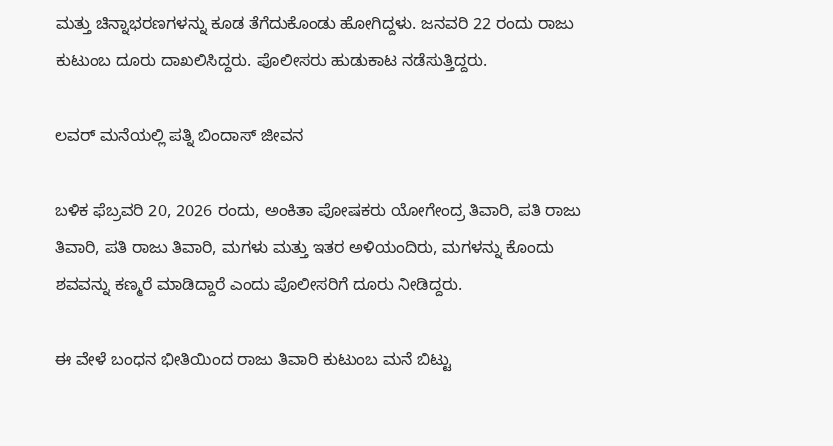ಮತ್ತು ಚಿನ್ನಾಭರಣಗಳನ್ನು ಕೂಡ ತೆಗೆದುಕೊಂಡು ಹೋಗಿದ್ದಳು. ಜನವರಿ 22 ರಂದು ರಾಜು ಕುಟುಂಬ ದೂರು ದಾಖಲಿಸಿದ್ದರು. ಪೊಲೀಸರು ಹುಡುಕಾಟ ನಡೆಸುತ್ತಿದ್ದರು.

ಲವರ್ ಮನೆಯಲ್ಲಿ ಪತ್ನಿ ಬಿಂದಾಸ್ ಜೀವನ

ಬಳಿಕ ಫೆಬ್ರವರಿ 20, 2026 ರಂದು, ಅಂಕಿತಾ ಪೋಷಕರು ಯೋಗೇಂದ್ರ ತಿವಾರಿ, ಪತಿ ರಾಜು ತಿವಾರಿ, ಪತಿ ರಾಜು ತಿವಾರಿ, ಮಗಳು ಮತ್ತು ಇತರ ಅಳಿಯಂದಿರು, ಮಗಳನ್ನು ಕೊಂದು ಶವವನ್ನು ಕಣ್ಮರೆ ಮಾಡಿದ್ದಾರೆ ಎಂದು ಪೊಲೀಸರಿಗೆ ದೂರು ನೀಡಿದ್ದರು.

ಈ ವೇಳೆ ಬಂಧನ ಭೀತಿಯಿಂದ ರಾಜು ತಿವಾರಿ ಕುಟುಂಬ ಮನೆ ಬಿಟ್ಟು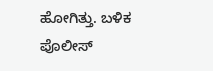ಹೋಗಿತ್ತು. ಬಳಿಕ ಪೊಲೀಸ್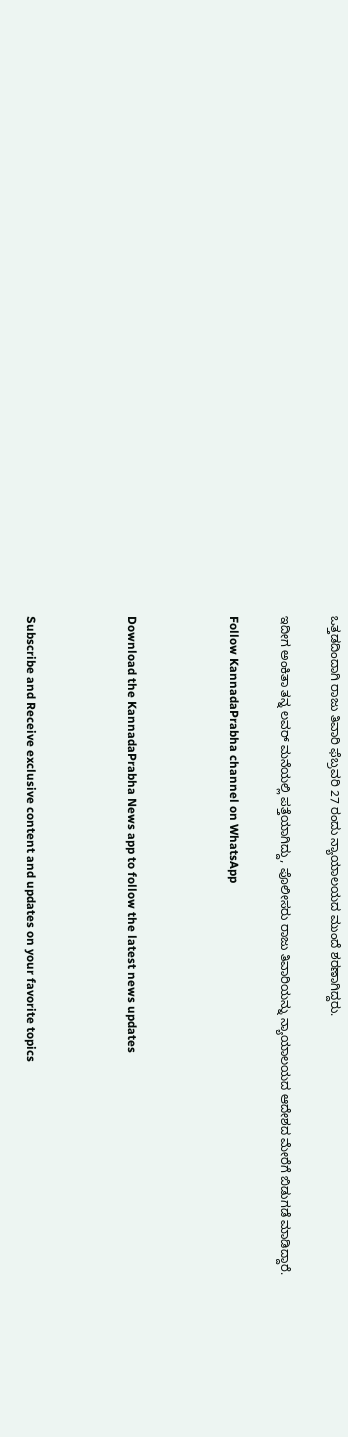ಒತ್ತಡದಿಂದಾಗಿ ರಾಜು ತಿವಾರಿ ಫೆಬ್ರವರಿ 27 ರಂದು ನ್ಯಾಯಾಲಯದ ಮುಂದೆ ಶರಣಾಗಿದ್ದರು.

ಇದೀಗ ಅಂಕಿತಾ ತನ್ನ ಲವರ್ ಮನೆಯಲ್ಲಿ ಪತ್ತೆಯಾಗಿದ್ದು, ಪೊಲೀಸರು ರಾಜು ತಿವಾರಿಯನ್ನು ನ್ಯಾಯಾಲಯದ ಆದೇಶದ ಮೇರೆಗೆ ಬಿಡುಗಡೆ ಮಾಡಿದ್ದಾರೆ.

Follow KannadaPrabha channel on WhatsApp



Download the KannadaPrabha News app to follow the latest news updates



Subscribe and Receive exclusive content and updates on your favorite topics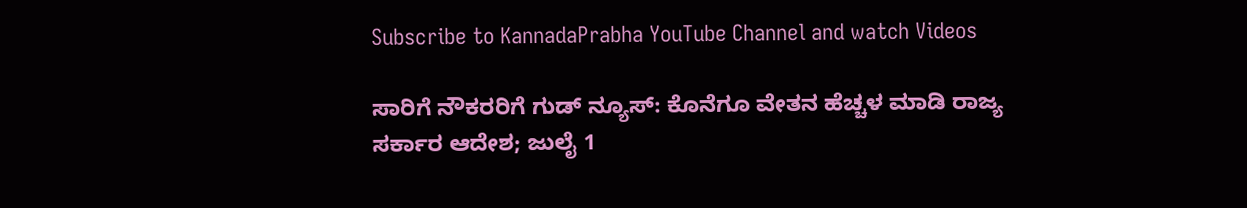Subscribe to KannadaPrabha YouTube Channel and watch Videos

ಸಾರಿಗೆ ನೌಕರರಿಗೆ ಗುಡ್ ನ್ಯೂಸ್: ಕೊನೆಗೂ ವೇತನ ಹೆಚ್ಚಳ ಮಾಡಿ ರಾಜ್ಯ ಸರ್ಕಾರ ಆದೇಶ; ಜುಲೈ 1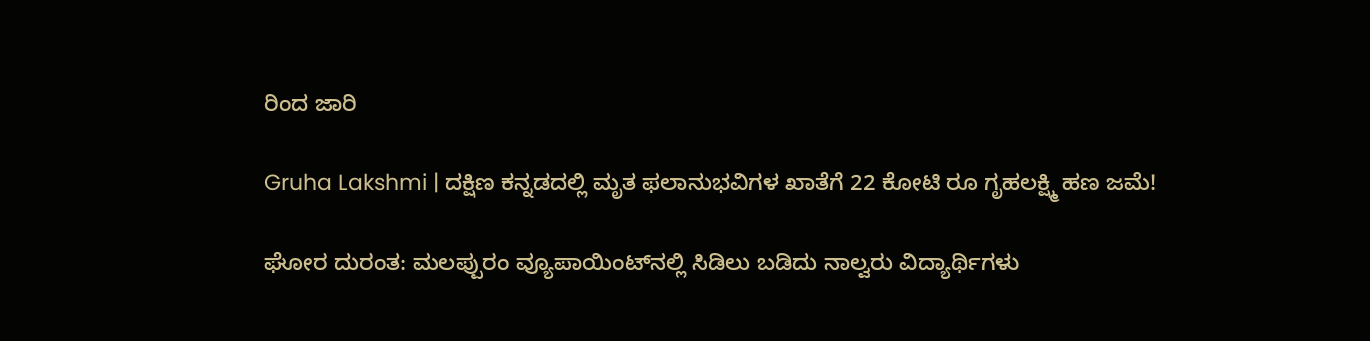ರಿಂದ ಜಾರಿ

Gruha Lakshmi | ದಕ್ಷಿಣ ಕನ್ನಡದಲ್ಲಿ ಮೃತ ಫಲಾನುಭವಿಗಳ ಖಾತೆಗೆ 22 ಕೋಟಿ ರೂ ಗೃಹಲಕ್ಷ್ಮಿ ಹಣ ಜಮೆ!

ಘೋರ ದುರಂತ: ಮಲಪ್ಪುರಂ ವ್ಯೂಪಾಯಿಂಟ್‌ನಲ್ಲಿ ಸಿಡಿಲು ಬಡಿದು ನಾಲ್ವರು ವಿದ್ಯಾರ್ಥಿಗಳು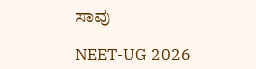ಸಾವು

NEET-UG 2026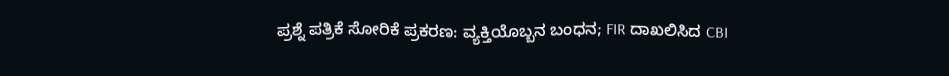ಪ್ರಶ್ನೆ ಪತ್ರಿಕೆ ಸೋರಿಕೆ ಪ್ರಕರಣ: ವ್ಯಕ್ತಿಯೊಬ್ಬನ ಬಂಧನ; FIR ದಾಖಲಿಸಿದ CBI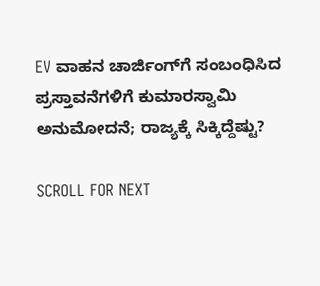EV ವಾಹನ ಚಾರ್ಜಿಂಗ್‌ಗೆ ಸಂಬಂಧಿಸಿದ ಪ್ರಸ್ತಾವನೆಗಳಿಗೆ ಕುಮಾರಸ್ವಾಮಿ ಅನುಮೋದನೆ; ರಾಜ್ಯಕ್ಕೆ ಸಿಕ್ಕಿದ್ದೆಷ್ಟು?

SCROLL FOR NEXT